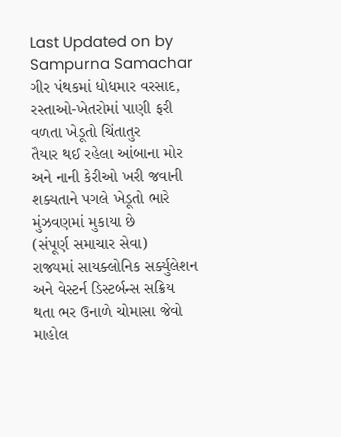Last Updated on by Sampurna Samachar
ગીર પંથકમાં ધોધમાર વરસાદ, રસ્તાઓ-ખેતરોમાં પાણી ફરી વળતા ખેડૂતો ચિંતાતુર
તૈયાર થઈ રહેલા આંબાના મોર અને નાની કેરીઓ ખરી જવાની શક્યતાને પગલે ખેડૂતો ભારે મુંઝવણમાં મુકાયા છે
(સંપૂર્ણ સમાચાર સેવા)
રાજ્યમાં સાયક્લોનિક સર્ક્યુલેશન અને વેસ્ટર્ન ડિસ્ટર્બન્સ સક્રિય થતા ભર ઉનાળે ચોમાસા જેવો માહોલ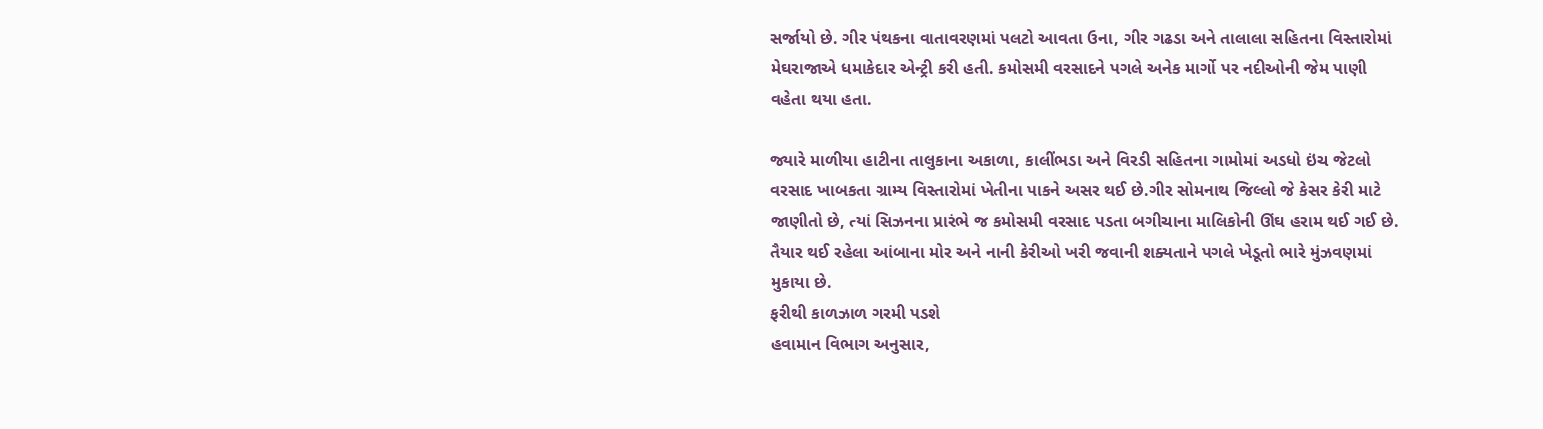સર્જાયો છે. ગીર પંથકના વાતાવરણમાં પલટો આવતા ઉના, ગીર ગઢડા અને તાલાલા સહિતના વિસ્તારોમાં મેઘરાજાએ ધમાકેદાર એન્ટ્રી કરી હતી. કમોસમી વરસાદને પગલે અનેક માર્ગો પર નદીઓની જેમ પાણી વહેતા થયા હતા.

જ્યારે માળીયા હાટીના તાલુકાના અકાળા, કાલીંભડા અને વિરડી સહિતના ગામોમાં અડધો ઇંચ જેટલો વરસાદ ખાબકતા ગ્રામ્ય વિસ્તારોમાં ખેતીના પાકને અસર થઈ છે.ગીર સોમનાથ જિલ્લો જે કેસર કેરી માટે જાણીતો છે, ત્યાં સિઝનના પ્રારંભે જ કમોસમી વરસાદ પડતા બગીચાના માલિકોની ઊંઘ હરામ થઈ ગઈ છે. તૈયાર થઈ રહેલા આંબાના મોર અને નાની કેરીઓ ખરી જવાની શક્યતાને પગલે ખેડૂતો ભારે મુંઝવણમાં મુકાયા છે.
ફરીથી કાળઝાળ ગરમી પડશે
હવામાન વિભાગ અનુસાર,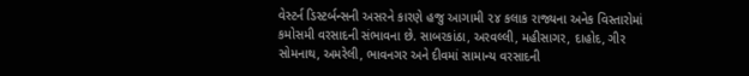વેસ્ટર્ન ડિસ્ટર્બન્સની અસરને કારણે હજુ આગામી ૨૪ કલાક રાજ્યના અનેક વિસ્તારોમાં કમોસમી વરસાદની સંભાવના છે. સાબરકાંઠા, અરવલ્લી, મહીસાગર, દાહોદ, ગીર સોમનાથ, અમરેલી, ભાવનગર અને દીવમાં સામાન્ય વરસાદની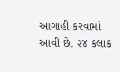આગાહી કરવામાં આવી છે. ૨૪ કલાક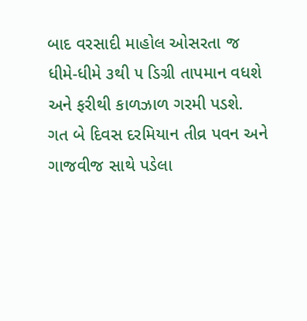બાદ વરસાદી માહોલ ઓસરતા જ ધીમે-ધીમે ૩થી ૫ ડિગ્રી તાપમાન વધશે અને ફરીથી કાળઝાળ ગરમી પડશે.
ગત બે દિવસ દરમિયાન તીવ્ર પવન અને ગાજવીજ સાથે પડેલા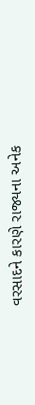વરસાદને કારણે રાજ્યના અનેક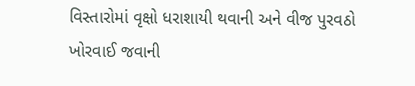વિસ્તારોમાં વૃક્ષો ધરાશાયી થવાની અને વીજ પુરવઠો ખોરવાઈ જવાની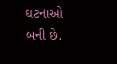ઘટનાઓ બની છે.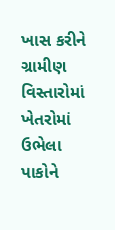ખાસ કરીને ગ્રામીણ વિસ્તારોમાં ખેતરોમાં ઉભેલા પાકોને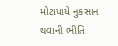મોટાપાયે નુકસાન થવાની ભીતિ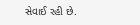સેવાઈ રહી છે.